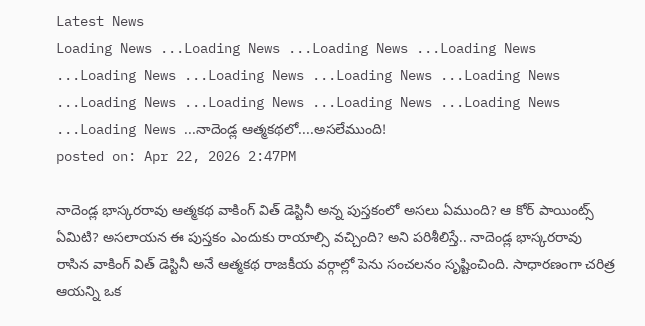Latest News
Loading News ...Loading News ...Loading News ...Loading News ...Loading News ...Loading News ...Loading News ...Loading News ...Loading News ...Loading News ...Loading News ...Loading News ...Loading News ...నాదెండ్ల ఆత్మకథలో....అసలేముంది!
posted on: Apr 22, 2026 2:47PM

నాదెండ్ల భాస్కరరావు ఆత్మకథ వాకింగ్ విత్ డెస్టినీ అన్న పుస్తకంలో అసలు ఏముంది? ఆ కోర్ పాయింట్స్ ఏమిటి? అసలాయన ఈ పుస్తకం ఎందుకు రాయాల్సి వచ్చింది? అని పరిశీలిస్తే.. నాదెండ్ల భాస్కరరావు రాసిన వాకింగ్ విత్ డెస్టినీ అనే ఆత్మకథ రాజకీయ వర్గాల్లో పెను సంచలనం సృష్టించింది. సాధారణంగా చరిత్ర ఆయన్ని ఒక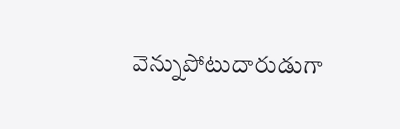వెన్నుపోటుదారుడుగా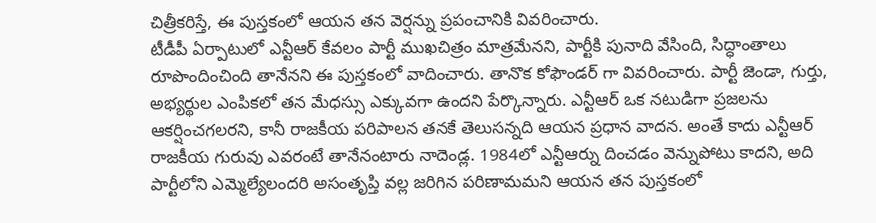చిత్రీకరిస్తే, ఈ పుస్తకంలో ఆయన తన వెర్షన్ను ప్రపంచానికి వివరించారు.
టీడీపీ ఏర్పాటులో ఎన్టీఆర్ కేవలం పార్టీ ముఖచిత్రం మాత్రమేనని, పార్టీకి పునాది వేసింది, సిద్ధాంతాలు రూపొందించింది తానేనని ఈ పుస్తకంలో వాదించారు. తానొక కోఫౌండర్ గా వివరించారు. పార్టీ జెండా, గుర్తు, అభ్యర్థుల ఎంపికలో తన మేధస్సు ఎక్కువగా ఉందని పేర్కొన్నారు. ఎన్టీఆర్ ఒక నటుడిగా ప్రజలను ఆకర్షించగలరని, కానీ రాజకీయ పరిపాలన తనకే తెలుసన్నది ఆయన ప్రధాన వాదన. అంతే కాదు ఎన్టీఆర్ రాజకీయ గురువు ఎవరంటే తానేనంటారు నాదెండ్ల. 1984లో ఎన్టీఆర్ను దించడం వెన్నుపోటు కాదని, అది పార్టీలోని ఎమ్మెల్యేలందరి అసంతృప్తి వల్ల జరిగిన పరిణామమని ఆయన తన పుస్తకంలో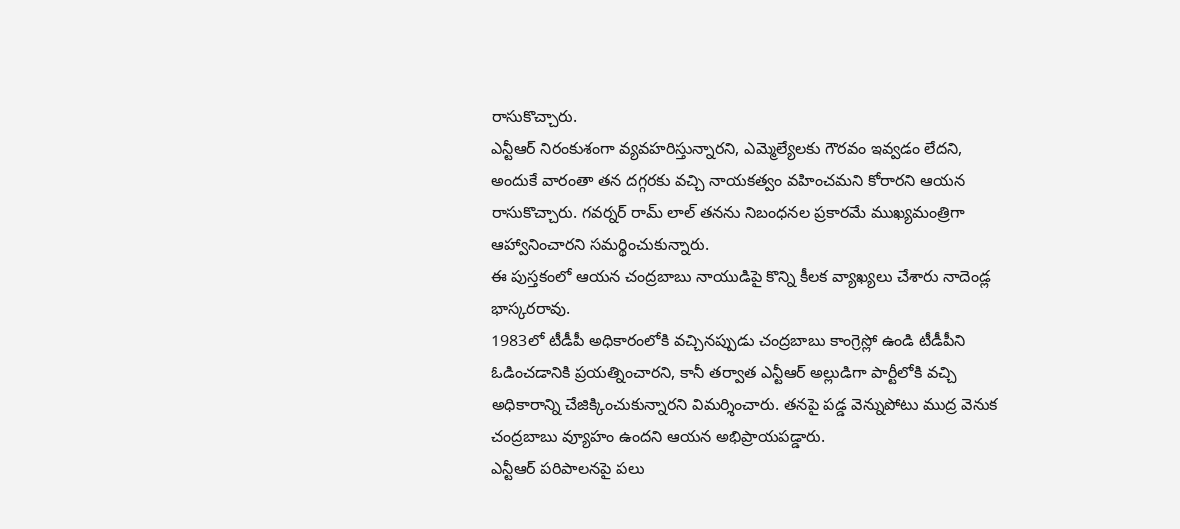రాసుకొచ్చారు.
ఎన్టీఆర్ నిరంకుశంగా వ్యవహరిస్తున్నారని, ఎమ్మెల్యేలకు గౌరవం ఇవ్వడం లేదని, అందుకే వారంతా తన దగ్గరకు వచ్చి నాయకత్వం వహించమని కోరారని ఆయన రాసుకొచ్చారు. గవర్నర్ రామ్ లాల్ తనను నిబంధనల ప్రకారమే ముఖ్యమంత్రిగా ఆహ్వానించారని సమర్థించుకున్నారు.
ఈ పుస్తకంలో ఆయన చంద్రబాబు నాయుడిపై కొన్ని కీలక వ్యాఖ్యలు చేశారు నాదెండ్ల భాస్కరరావు.
1983లో టీడీపీ అధికారంలోకి వచ్చినప్పుడు చంద్రబాబు కాంగ్రెస్లో ఉండి టీడీపీని ఓడించడానికి ప్రయత్నించారని, కానీ తర్వాత ఎన్టీఆర్ అల్లుడిగా పార్టీలోకి వచ్చి అధికారాన్ని చేజిక్కించుకున్నారని విమర్శించారు. తనపై పడ్డ వెన్నుపోటు ముద్ర వెనుక చంద్రబాబు వ్యూహం ఉందని ఆయన అభిప్రాయపడ్డారు.
ఎన్టీఆర్ పరిపాలనపై పలు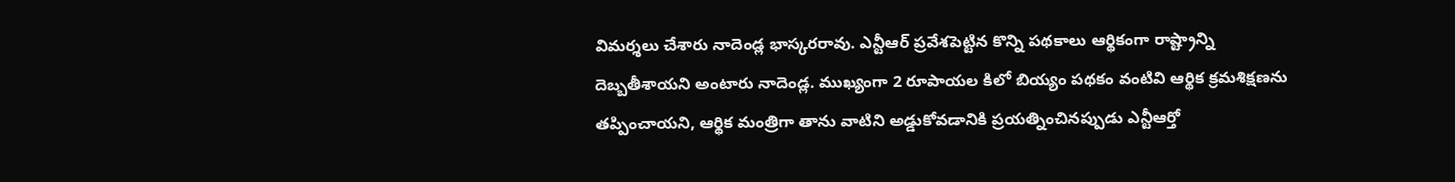విమర్శలు చేశారు నాదెండ్ల భాస్కరరావు. ఎన్టీఆర్ ప్రవేశపెట్టిన కొన్ని పథకాలు ఆర్థికంగా రాష్ట్రాన్ని దెబ్బతీశాయని అంటారు నాదెండ్ల. ముఖ్యంగా 2 రూపాయల కిలో బియ్యం పథకం వంటివి ఆర్థిక క్రమశిక్షణను తప్పించాయని, ఆర్థిక మంత్రిగా తాను వాటిని అడ్డుకోవడానికి ప్రయత్నించినప్పుడు ఎన్టీఆర్తో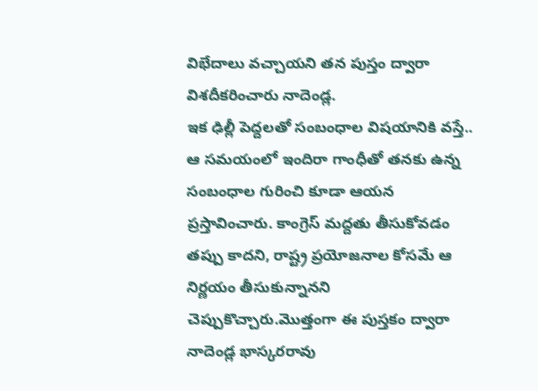విభేదాలు వచ్చాయని తన పుస్తం ద్వారా విశదీకరించారు నాదెండ్ల.
ఇక ఢిల్లీ పెద్దలతో సంబంధాల విషయానికి వస్తే.. ఆ సమయంలో ఇందిరా గాంధీతో తనకు ఉన్న సంబంధాల గురించి కూడా ఆయన ప్రస్తావించారు. కాంగ్రెస్ మద్దతు తీసుకోవడం తప్పు కాదని, రాష్ట్ర ప్రయోజనాల కోసమే ఆ నిర్ణయం తీసుకున్నానని చెప్పుకొచ్చారు.మొత్తంగా ఈ పుస్తకం ద్వారా నాదెండ్ల భాస్కరరావు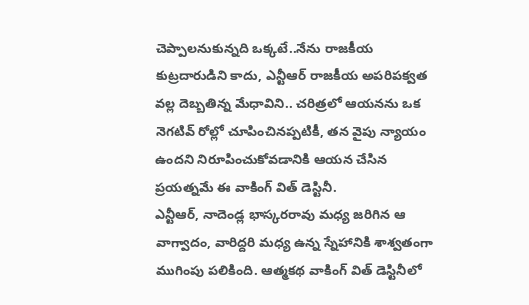చెప్పాలనుకున్నది ఒక్కటే..నేను రాజకీయ కుట్రదారుడిని కాదు, ఎన్టీఆర్ రాజకీయ అపరిపక్వత వల్ల దెబ్బతిన్న మేధావిని.. చరిత్రలో ఆయనను ఒక నెగటివ్ రోల్లో చూపించినప్పటికీ, తన వైపు న్యాయం ఉందని నిరూపించుకోవడానికి ఆయన చేసిన ప్రయత్నమే ఈ వాకింగ్ విత్ డెస్టినీ.
ఎన్టీఆర్, నాదెండ్ల భాస్కరరావు మధ్య జరిగిన ఆ వాగ్వాదం, వారిద్దరి మధ్య ఉన్న స్నేహానికి శాశ్వతంగా ముగింపు పలికింది. ఆత్మకథ వాకింగ్ విత్ డెస్టినీలో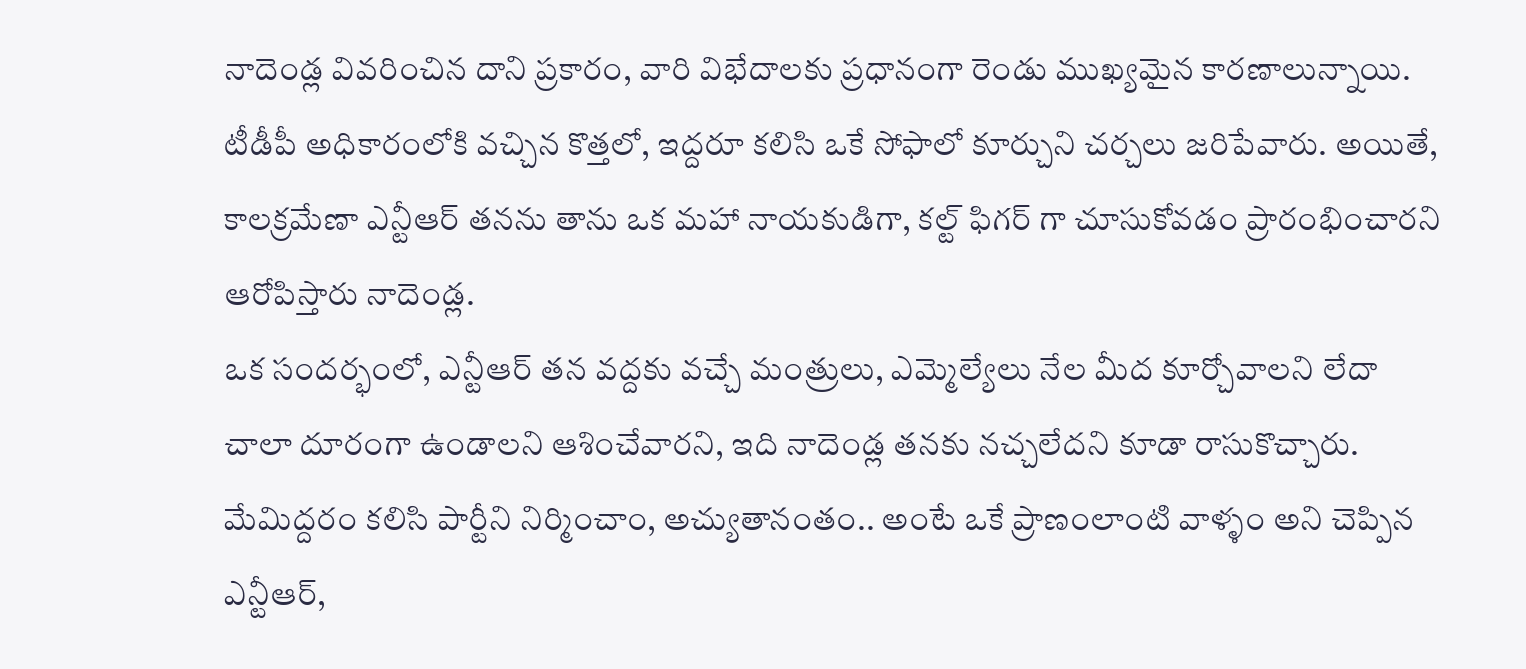నాదెండ్ల వివరించిన దాని ప్రకారం, వారి విభేదాలకు ప్రధానంగా రెండు ముఖ్యమైన కారణాలున్నాయి. టీడీపీ అధికారంలోకి వచ్చిన కొత్తలో, ఇద్దరూ కలిసి ఒకే సోఫాలో కూర్చుని చర్చలు జరిపేవారు. అయితే, కాలక్రమేణా ఎన్టీఆర్ తనను తాను ఒక మహా నాయకుడిగా, కల్ట్ ఫిగర్ గా చూసుకోవడం ప్రారంభించారని ఆరోపిస్తారు నాదెండ్ల.
ఒక సందర్భంలో, ఎన్టీఆర్ తన వద్దకు వచ్చే మంత్రులు, ఎమ్మెల్యేలు నేల మీద కూర్చోవాలని లేదా చాలా దూరంగా ఉండాలని ఆశించేవారని, ఇది నాదెండ్ల తనకు నచ్చలేదని కూడా రాసుకొచ్చారు. మేమిద్దరం కలిసి పార్టీని నిర్మించాం, అచ్యుతానంతం.. అంటే ఒకే ప్రాణంలాంటి వాళ్ళం అని చెప్పిన ఎన్టీఆర్,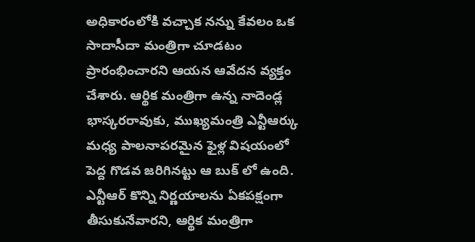అధికారంలోకి వచ్చాక నన్ను కేవలం ఒక సాదాసీదా మంత్రిగా చూడటం ప్రారంభించారని ఆయన ఆవేదన వ్యక్తం చేశారు. ఆర్థిక మంత్రిగా ఉన్న నాదెండ్ల భాస్కరరావుకు, ముఖ్యమంత్రి ఎన్టీఆర్కు మధ్య పాలనాపరమైన ఫైళ్ల విషయంలో పెద్ద గొడవ జరిగినట్టు ఆ బుక్ లో ఉంది. ఎన్టీఆర్ కొన్ని నిర్ణయాలను ఏకపక్షంగా తీసుకునేవారని, ఆర్థిక మంత్రిగా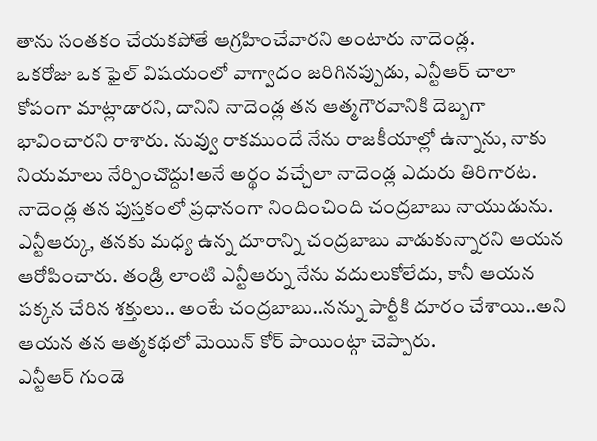తాను సంతకం చేయకపోతే ఆగ్రహించేవారని అంటారు నాదెండ్ల.
ఒకరోజు ఒక ఫైల్ విషయంలో వాగ్వాదం జరిగినప్పుడు, ఎన్టీఆర్ చాలా కోపంగా మాట్లాడారని, దానిని నాదెండ్ల తన ఆత్మగౌరవానికి దెబ్బగా భావించారని రాశారు. నువ్వు రాకముందే నేను రాజకీయాల్లో ఉన్నాను, నాకు నియమాలు నేర్పించొద్దు!అనే అర్థం వచ్చేలా నాదెండ్ల ఎదురు తిరిగారట. నాదెండ్ల తన పుస్తకంలో ప్రధానంగా నిందించింది చంద్రబాబు నాయుడును. ఎన్టీఆర్కు, తనకు మధ్య ఉన్న దూరాన్ని చంద్రబాబు వాడుకున్నారని ఆయన ఆరోపించారు. తండ్రి లాంటి ఎన్టీఆర్ను నేను వదులుకోలేదు, కానీ ఆయన పక్కన చేరిన శక్తులు.. అంటే చంద్రబాబు..నన్ను పార్టీకి దూరం చేశాయి..అని ఆయన తన ఆత్మకథలో మెయిన్ కోర్ పాయింట్గా చెప్పారు.
ఎన్టీఆర్ గుండె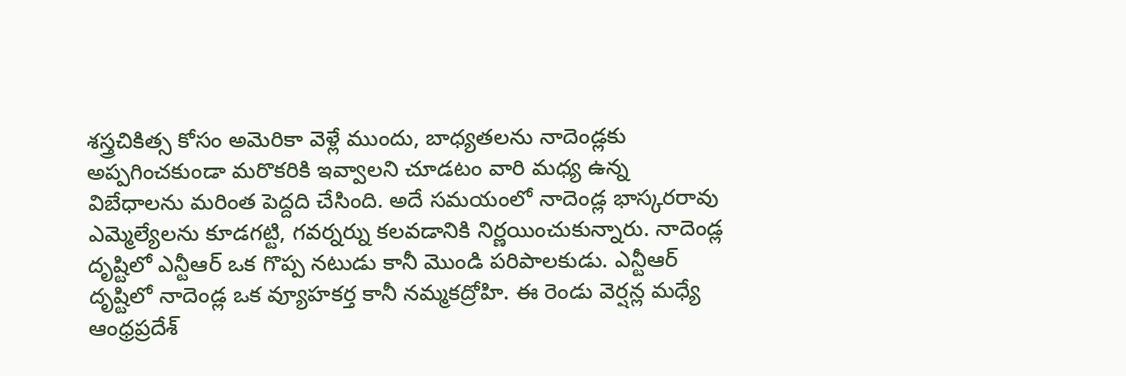శస్త్రచికిత్స కోసం అమెరికా వెళ్లే ముందు, బాధ్యతలను నాదెండ్లకు అప్పగించకుండా మరొకరికి ఇవ్వాలని చూడటం వారి మధ్య ఉన్న విబేధాలను మరింత పెద్దది చేసింది. అదే సమయంలో నాదెండ్ల భాస్కరరావు ఎమ్మెల్యేలను కూడగట్టి, గవర్నర్ను కలవడానికి నిర్ణయించుకున్నారు. నాదెండ్ల దృష్టిలో ఎన్టీఆర్ ఒక గొప్ప నటుడు కానీ మొండి పరిపాలకుడు. ఎన్టీఆర్ దృష్టిలో నాదెండ్ల ఒక వ్యూహకర్త కానీ నమ్మకద్రోహి. ఈ రెండు వెర్షన్ల మధ్యే ఆంధ్రప్రదేశ్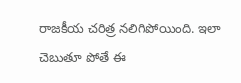రాజకీయ చరిత్ర నలిగిపోయింది. ఇలా చెబుతూ పోతే ఈ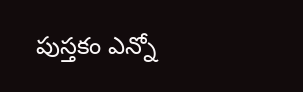పుస్తకం ఎన్నో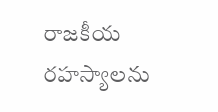రాజకీయ రహస్యాలను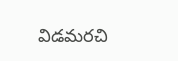విడమరచి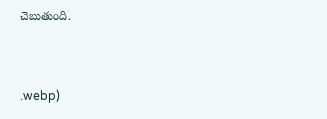చెబుతుంది.


.webp)